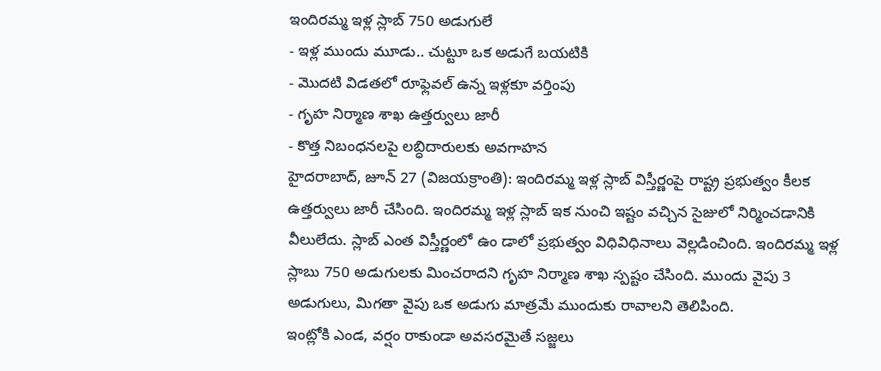ఇందిరమ్మ ఇళ్ల స్లాబ్ 750 అడుగులే
- ఇళ్ల ముందు మూడు.. చుట్టూ ఒక అడుగే బయటికి
- మొదటి విడతలో రూఫ్లెవల్ ఉన్న ఇళ్లకూ వర్తింపు
- గృహ నిర్మాణ శాఖ ఉత్తర్వులు జారీ
- కొత్త నిబంధనలపై లబ్ధిదారులకు అవగాహన
హైదరాబాద్, జూన్ 27 (విజయక్రాంతి): ఇందిరమ్మ ఇళ్ల స్లాబ్ విస్తీర్ణంపై రాష్ట్ర ప్రభుత్వం కీలక ఉత్తర్వులు జారీ చేసింది. ఇందిరమ్మ ఇళ్ల స్లాబ్ ఇక నుంచి ఇష్టం వచ్చిన సైజులో నిర్మించడానికి వీలులేదు. స్లాబ్ ఎంత విస్తీర్ణంలో ఉం డాలో ప్రభుత్వం విధివిధినాలు వెల్లడించింది. ఇందిరమ్మ ఇళ్ల స్లాబు 750 అడుగులకు మించరాదని గృహ నిర్మాణ శాఖ స్పష్టం చేసింది. ముందు వైపు 3 అడుగులు, మిగతా వైపు ఒక అడుగు మాత్రమే ముందుకు రావాలని తెలిపింది.
ఇంట్లోకి ఎండ, వర్షం రాకుండా అవసరమైతే సజ్జలు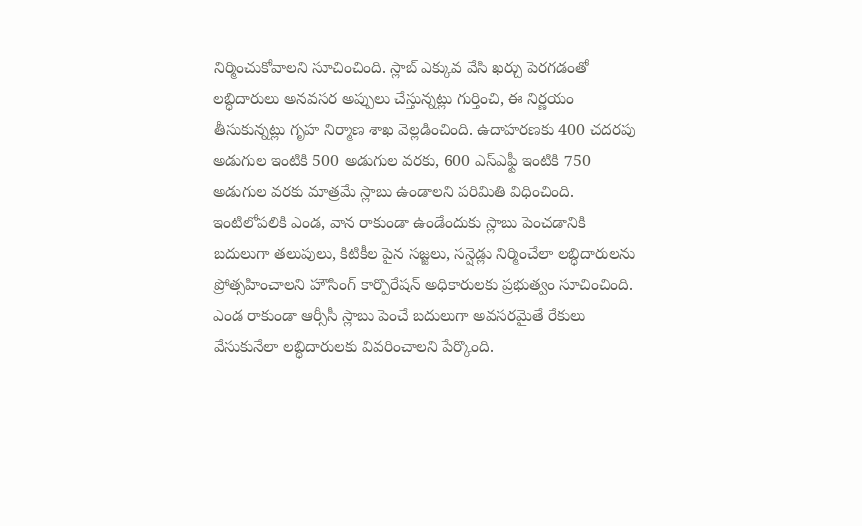నిర్మించుకోవాలని సూచించింది. స్లాబ్ ఎక్కువ వేసి ఖర్చు పెరగడంతో లబ్ధిదారులు అనవసర అప్పులు చేస్తున్నట్లు గుర్తించి, ఈ నిర్ణయం తీసుకున్నట్లు గృహ నిర్మాణ శాఖ వెల్లడించింది. ఉదాహరణకు 400 చదరపు అడుగుల ఇంటికి 500 అడుగుల వరకు, 600 ఎస్ఎఫ్టీ ఇంటికి 750 అడుగుల వరకు మాత్రమే స్లాబు ఉండాలని పరిమితి విధించింది.
ఇంటిలోపలికి ఎండ, వాన రాకుండా ఉండేందుకు స్లాబు పెంచడానికి బదులుగా తలుపులు, కిటికీల పైన సజ్జలు, సన్షెడ్లు నిర్మించేలా లబ్ధిదారులను ప్రోత్సహించాలని హౌసింగ్ కార్పొరేషన్ అధికారులకు ప్రభుత్వం సూచించింది. ఎండ రాకుండా ఆర్సీసీ స్లాబు పెంచే బదులుగా అవసరమైతే రేకులు వేసుకునేలా లబ్ధిదారులకు వివరించాలని పేర్కొంది.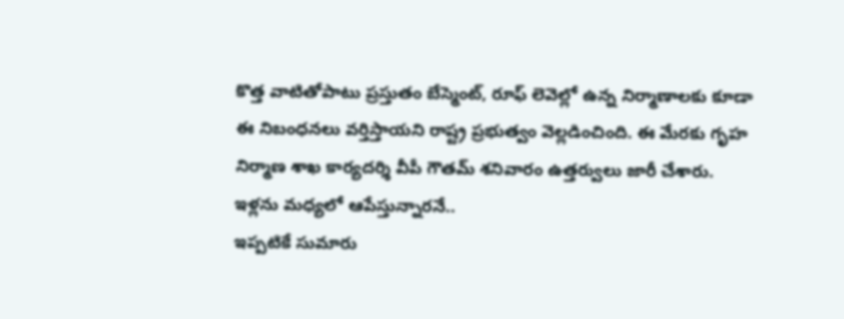కొత్త వాటితోపాటు ప్రస్తుతం బేస్మెంట్, రూఫ్ లెవెల్లో ఉన్న నిర్మాణాలకు కూడా ఈ నిబంధనలు వర్తిస్తాయని రాష్ట్ర ప్రభుత్వం వెల్లడించింది. ఈ మేరకు గృహ నిర్మాణ శాఖ కార్యదర్శి వీపీ గౌతమ్ శనివారం ఉత్తర్వులు జారీ చేశారు.
ఇళ్లను మధ్యలో ఆపేస్తున్నారనే..
ఇప్పటికే సుమారు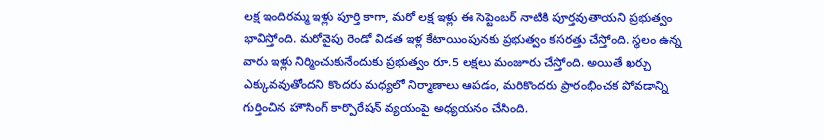లక్ష ఇందిరమ్మ ఇళ్లు పూర్తి కాగా, మరో లక్ష ఇళ్లు ఈ సెప్టెంబర్ నాటికి పూర్తవుతాయని ప్రభుత్వం భావిస్తోంది. మరోవైపు రెండో విడత ఇళ్ల కేటాయింపునకు ప్రభుత్వం కసరత్తు చేస్తోంది. స్థలం ఉన్న వారు ఇళ్లు నిర్మించుకునేందుకు ప్రభుత్వం రూ.5 లక్షలు మంజూరు చేస్తోంది. అయితే ఖర్చు ఎక్కువవుతోందని కొందరు మధ్యలో నిర్మాణాలు ఆపడం, మరికొందరు ప్రారంభించక పోవడాన్ని గుర్తించిన హౌసింగ్ కార్పొరేషన్ వ్యయంపై అధ్యయనం చేసింది.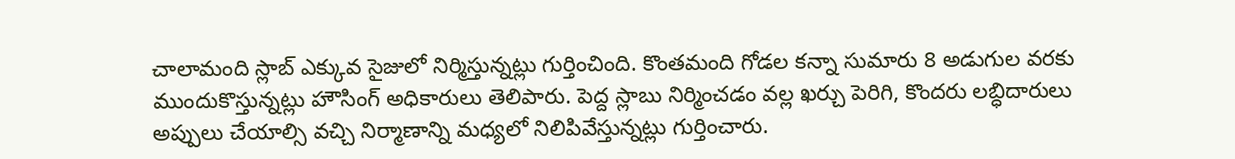చాలామంది స్లాబ్ ఎక్కువ సైజులో నిర్మిస్తున్నట్లు గుర్తించింది. కొంతమంది గోడల కన్నా సుమారు 8 అడుగుల వరకు ముందుకొస్తున్నట్లు హౌసింగ్ అధికారులు తెలిపారు. పెద్ద స్లాబు నిర్మించడం వల్ల ఖర్చు పెరిగి, కొందరు లబ్ధిదారులు అప్పులు చేయాల్సి వచ్చి నిర్మాణాన్ని మధ్యలో నిలిపివేస్తున్నట్లు గుర్తించారు.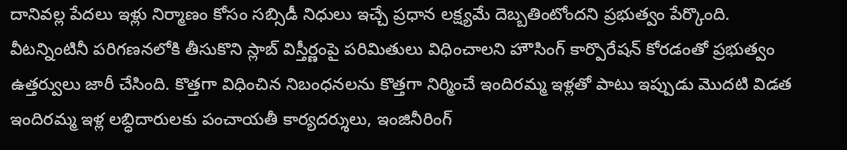దానివల్ల పేదలు ఇళ్లు నిర్మాణం కోసం సబ్సిడీ నిధులు ఇచ్చే ప్రధాన లక్ష్యమే దెబ్బతింటోందని ప్రభుత్వం పేర్కొంది.
వీటన్నింటినీ పరిగణనలోకి తీసుకొని స్లాబ్ విస్తీర్ణంపై పరిమితులు విధించాలని హౌసింగ్ కార్పొరేషన్ కోరడంతో ప్రభుత్వం ఉత్తర్వులు జారీ చేసింది. కొత్తగా విధించిన నిబంధనలను కొత్తగా నిర్మించే ఇందిరమ్మ ఇళ్లతో పాటు ఇప్పుడు మొదటి విడత ఇందిరమ్మ ఇళ్ల లబ్ధిదారులకు పంచాయతీ కార్యదర్శులు, ఇంజినీరింగ్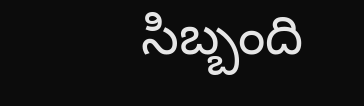సిబ్బంది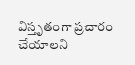విస్తృతంగా ప్రచారం చేయాలని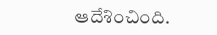ఆదేశించింది.